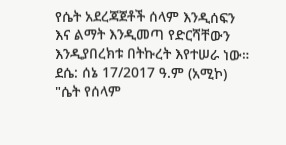የሴት አደረጃጀቶች ሰላም እንዲሰፍን እና ልማት እንዲመጣ የድርሻቸውን እንዲያበረክቱ በትኩረት እየተሠራ ነው።
ደሴ: ሰኔ 17/2017 ዓ.ም (አሚኮ) "ሴት የሰላም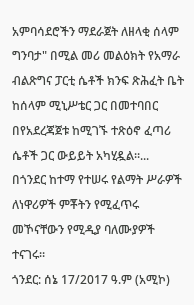አምባሳደሮችን ማደራጀት ለዘላቂ ሰላም ግንባታ" በሚል መሪ መልዕክት የአማራ ብልጽግና ፓርቲ ሴቶች ክንፍ ጽሕፈት ቤት ከሰላም ሚኒሥቴር ጋር በመተባበር በየአደረጃጀቱ ከሚገኙ ተጽዕኖ ፈጣሪ ሴቶች ጋር ውይይት አካሂዷል።...
በጎንደር ከተማ የተሠሩ የልማት ሥራዎች ለነዋሪዎች ምቾትን የሚፈጥሩ መኾናቸውን የሚዲያ ባለሙያዎች ተናገሩ።
ጎንደር: ሰኔ 17/2017 ዓ.ም (አሚኮ)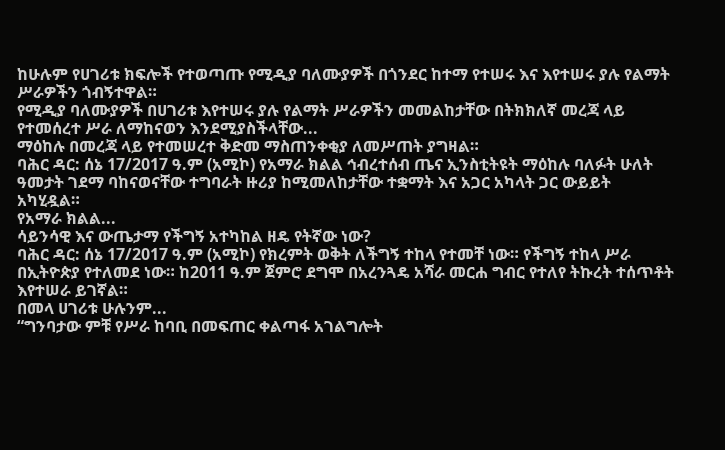ከሁሉም የሀገሪቱ ክፍሎች የተወጣጡ የሚዲያ ባለሙያዎች በጎንደር ከተማ የተሠሩ እና እየተሠሩ ያሉ የልማት ሥራዎችን ጎብኝተዋል።
የሚዲያ ባለሙያዎች በሀገሪቱ እየተሠሩ ያሉ የልማት ሥራዎችን መመልከታቸው በትክክለኛ መረጃ ላይ የተመሰረተ ሥራ ለማከናወን እንደሚያስችላቸው...
ማዕከሉ በመረጃ ላይ የተመሠረተ ቅድመ ማስጠንቀቂያ ለመሥጠት ያግዛል።
ባሕር ዳር: ሰኔ 17/2017 ዓ.ም (አሚኮ) የአማራ ክልል ኅብረተሰብ ጤና ኢንስቲትዩት ማዕከሉ ባለፉት ሁለት ዓመታት ገደማ ባከናወናቸው ተግባራት ዙሪያ ከሚመለከታቸው ተቋማት እና አጋር አካላት ጋር ውይይት አካሂዷል።
የአማራ ክልል...
ሳይንሳዊ እና ውጤታማ የችግኝ አተካከል ዘዴ የትኛው ነው?
ባሕር ዳር: ሰኔ 17/2017 ዓ.ም (አሚኮ) የክረምት ወቅት ለችግኝ ተከላ የተመቸ ነው። የችግኝ ተከላ ሥራ በኢትዮጵያ የተለመደ ነው። ከ2011 ዓ.ም ጀምሮ ደግሞ በአረንጓዴ አሻራ መርሐ ግብር የተለየ ትኩረት ተሰጥቶት እየተሠራ ይገኛል።
በመላ ሀገሪቱ ሁሉንም...
“ግንባታው ምቹ የሥራ ከባቢ በመፍጠር ቀልጣፋ አገልግሎት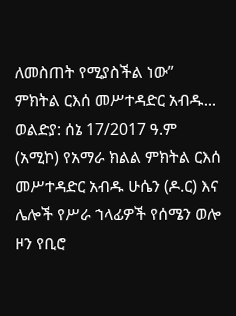ለመስጠት የሚያስችል ነው” ምክትል ርእሰ መሥተዳድር አብዱ...
ወልድያ: ሰኔ 17/2017 ዓ.ም (አሚኮ) የአማራ ክልል ምክትል ርእሰ መሥተዳድር አብዱ ሁሴን (ዶ.ር) እና ሌሎች የሥራ ኀላፊዎች የሰሜን ወሎ ዞን የቢሮ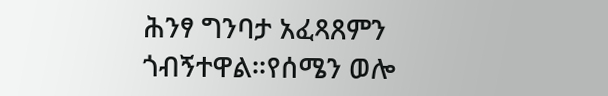ሕንፃ ግንባታ አፈጻጸምን ጎብኝተዋል።የሰሜን ወሎ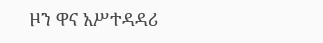ዞን ዋና አሥተዳዳሪ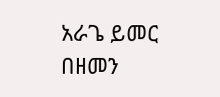አራጌ ይመር በዘመን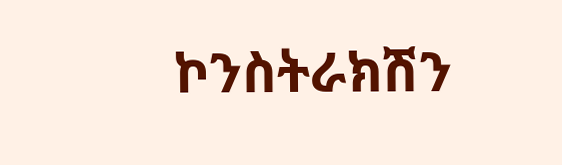ኮንስትራክሽን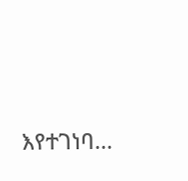እየተገነባ...